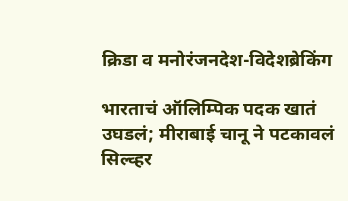क्रिडा व मनोरंजनदेश-विदेशब्रेकिंग

भारताचं ऑलिम्पिक पदक खातं उघडलं; मीराबाई चानू ने पटकावलं सिल्व्हर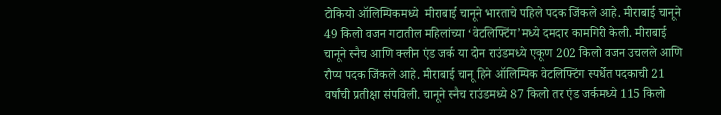टोकियो ऑलिम्पिकमध्ये  मीराबाई चानूने भारताचे पहिले पदक जिंकले आहे. मीराबाई चानूने 49 किलो वजन गटातील महिलांच्या ‘वेटलिफ्टिंग’मध्ये दमदार कामगिरी केली. मीराबाई चानूने स्नैच आणि क्लीन एंड जर्क या दोन राउंडमध्ये एकूण 202 किलो वजन उचलले आणि रौप्य पदक जिंकले आहे. मीराबाई चानू हिने ऑलिम्पिक वेटलिफ्टिंग स्पर्धेत पदकाची 21 वर्षांची प्रतीक्षा संपविली. चानूने स्नैच राउंडमध्ये 87 किलो तर एंड जर्कमध्ये 115 किलो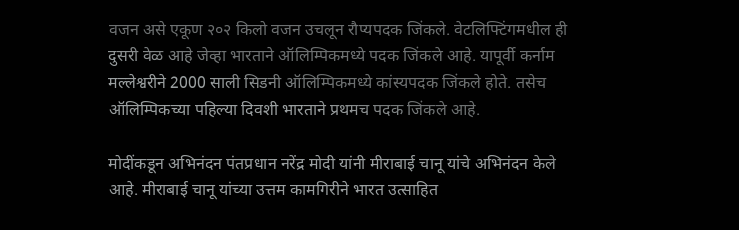वजन असे एकूण २०२ किलो वजन उचलून रौप्यपदक जिंकले. वेटलिफ्टिंगमधील ही दुसरी वेळ आहे जेव्हा भारताने ऑलिम्पिकमध्ये पदक जिंकले आहे. यापूर्वी कर्नाम मल्लेश्वरीने 2000 साली सिडनी ऑलिम्पिकमध्ये कांस्यपदक जिंकले होते. तसेच ऑलिम्पिकच्या पहिल्या दिवशी भारताने प्रथमच पदक जिंकले आहे.

मोदींकडून अभिनंदन पंतप्रधान नरेंद्र मोदी यांनी मीराबाई चानू यांचे अभिनंदन केले आहे. मीराबाई चानू यांच्या उत्तम कामगिरीने भारत उत्साहित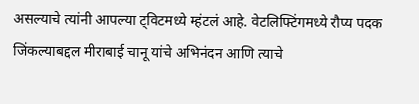असल्याचे त्यांनी आपल्या ट्विटमध्ये म्हंटलं आहे. वेटलिफ्टिंगमध्ये रौप्य पदक जिंकल्याबद्दल मीराबाई चानू यांचे अभिनंदन आणि त्याचे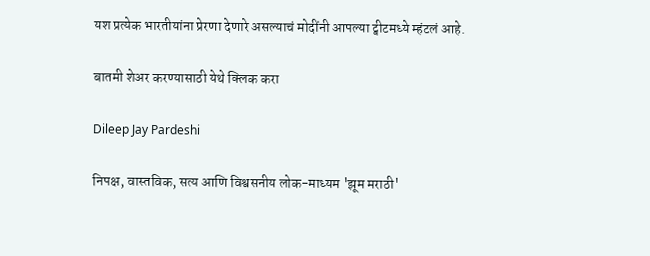यश प्रत्येक भारतीयांना प्रेरणा देणारे असल्याचं मोदींनी आपल्या ट्वीटमध्ये म्हंटलं आहे.

बातमी शेअर करण्यासाठी येथे क्लिक करा

Dileep Jay Pardeshi

निपक्ष, वास्तविक, सत्य आणि विश्वसनीय लोक-माध्यम 'झूम मराठी'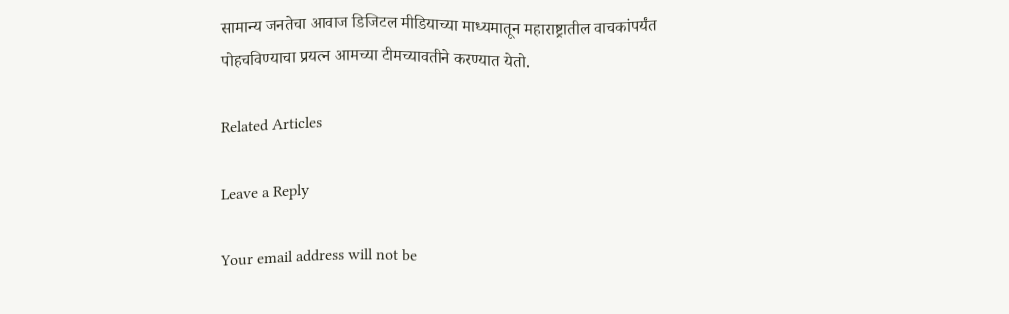सामान्य जनतेचा आवाज डिजिटल मीडियाच्या माध्यमातून महाराष्ट्रातील वाचकांपर्यंत पोहचविण्याचा प्रयत्न आमच्या टीमच्यावतीने करण्यात येतो.

Related Articles

Leave a Reply

Your email address will not be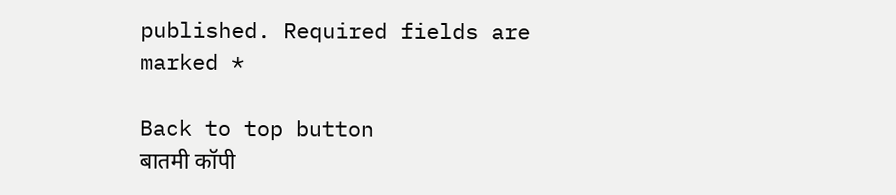published. Required fields are marked *

Back to top button
बातमी कॉपी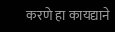करणे हा कायद्याने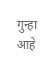गुन्हा आहे